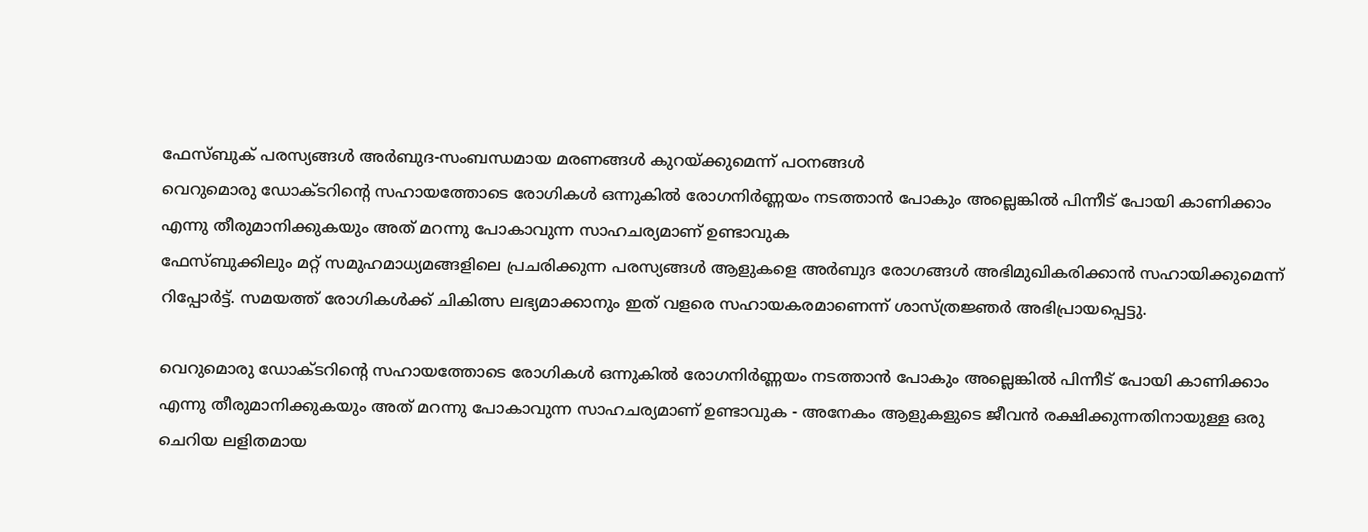ഫേസ്ബുക് പരസ്യങ്ങൾ അർബുദ-സംബന്ധമായ മരണങ്ങൾ കുറയ്ക്കുമെന്ന് പഠനങ്ങൾ
വെറുമൊരു ഡോക്ടറിന്റെ സഹായത്തോടെ രോഗികൾ ഒന്നുകിൽ രോഗനിർണ്ണയം നടത്താൻ പോകും അല്ലെങ്കിൽ പിന്നീട് പോയി കാണിക്കാം എന്നു തീരുമാനിക്കുകയും അത് മറന്നു പോകാവുന്ന സാഹചര്യമാണ് ഉണ്ടാവുക
ഫേസ്ബുക്കിലും മറ്റ് സമുഹമാധ്യമങ്ങളിലെ പ്രചരിക്കുന്ന പരസ്യങ്ങൾ ആളുകളെ അർബുദ രോഗങ്ങൾ അഭിമുഖികരിക്കാൻ സഹായിക്കുമെന്ന് റിപ്പോർട്ട്. സമയത്ത് രോഗികൾക്ക് ചികിത്സ ലഭ്യമാക്കാനും ഇത് വളരെ സഹായകരമാണെന്ന് ശാസ്ത്രജ്ഞർ അഭിപ്രായപ്പെട്ടു.

വെറുമൊരു ഡോക്ടറിന്റെ സഹായത്തോടെ രോഗികൾ ഒന്നുകിൽ രോഗനിർണ്ണയം നടത്താൻ പോകും അല്ലെങ്കിൽ പിന്നീട് പോയി കാണിക്കാം എന്നു തീരുമാനിക്കുകയും അത് മറന്നു പോകാവുന്ന സാഹചര്യമാണ് ഉണ്ടാവുക - അനേകം ആളുകളുടെ ജീവൻ രക്ഷിക്കുന്നതിനായുള്ള ഒരു ചെറിയ ലളിതമായ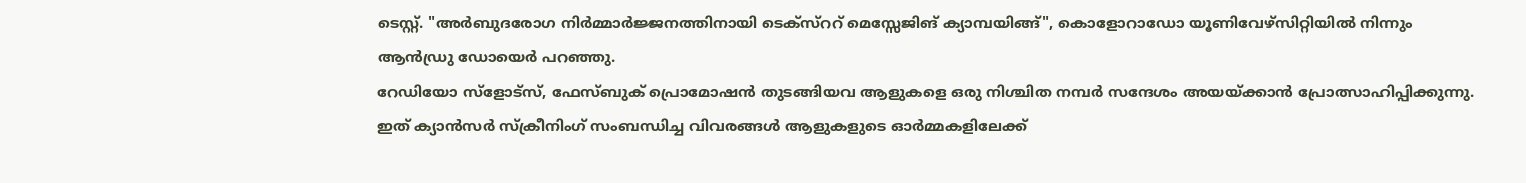ടെസ്റ്റ്. "അർബുദരോഗ നിർമ്മാർജ്ജനത്തിനായി ടെക്സ്ററ് മെസ്സേജിങ് ക്യാമ്പയിങ്ങ്", കൊളോറാഡോ യൂണിവേഴ്സിറ്റിയിൽ നിന്നും ആൻഡ്രു ഡോയെർ പറഞ്ഞു.
റേഡിയോ സ്ളോട്സ്, ഫേസ്ബുക് പ്രൊമോഷൻ തുടങ്ങിയവ ആളുകളെ ഒരു നിശ്ചിത നമ്പർ സന്ദേശം അയയ്ക്കാൻ പ്രോത്സാഹിപ്പിക്കുന്നു. ഇത് ക്യാൻസർ സ്ക്രീനിംഗ് സംബന്ധിച്ച വിവരങ്ങൾ ആളുകളുടെ ഓർമ്മകളിലേക്ക്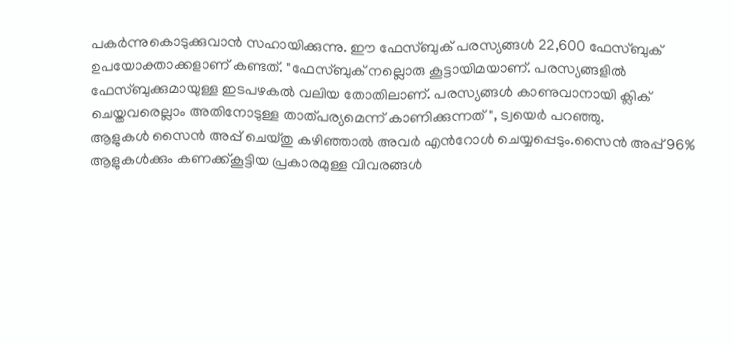പകർന്നുകൊടുക്കുവാൻ സഹായിക്കുന്നു. ഈ ഫേസ്ബുക് പരസ്യങ്ങൾ 22,600 ഫേസ്ബുക് ഉപയോക്താക്കളാണ് കണ്ടത്. "ഫേസ്ബുക് നല്ലൊരു കൂട്ടായിമയാണ്. പരസ്യങ്ങളിൽ ഫേസ്ബുക്കുമായുള്ള ഇടപഴകൽ വലിയ തോതിലാണ്. പരസ്യങ്ങൾ കാണുവാനായി ക്ലിക് ചെയ്തവരെല്ലാം അതിനോടുള്ള താത്പര്യമെന്ന് കാണിക്കുന്നത്", ട്വയെർ പറഞ്ഞു.
ആളുകൾ സൈൻ അപ്പ് ചെയ്തു കഴിഞ്ഞാൽ അവർ എൻറോൾ ചെയ്യപ്പെടും.സൈൻ അപ്പ് 96% ആളുകൾക്കും കണക്ക്കൂട്ടിയ പ്രകാരമുള്ള വിവരങ്ങൾ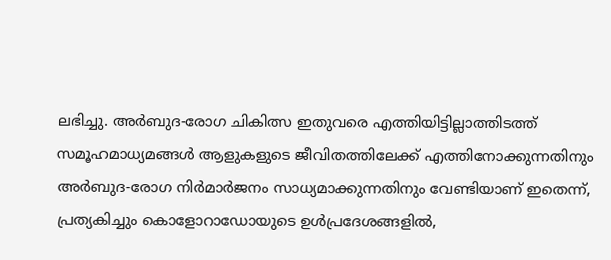ലഭിച്ചു. അർബുദ-രോഗ ചികിത്സ ഇതുവരെ എത്തിയിട്ടില്ലാത്തിടത്ത് സമൂഹമാധ്യമങ്ങൾ ആളുകളുടെ ജീവിതത്തിലേക്ക് എത്തിനോക്കുന്നതിനും അർബുദ-രോഗ നിർമാർജനം സാധ്യമാക്കുന്നതിനും വേണ്ടിയാണ് ഇതെന്ന്, പ്രത്യകിച്ചും കൊളോറാഡോയുടെ ഉൾപ്രദേശങ്ങളിൽ,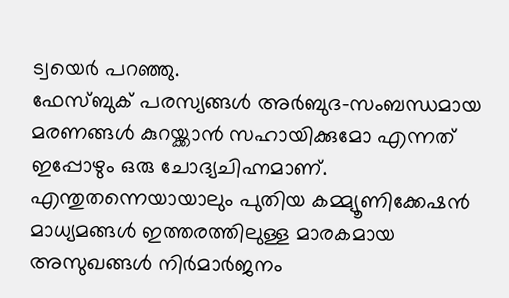ട്വയെർ പറഞ്ഞു.
ഫേസ്ബുക് പരസ്യങ്ങൾ അർബുദ-സംബന്ധമായ മരണങ്ങൾ കുറയ്ക്കാൻ സഹായിക്കുമോ എന്നത് ഇപ്പോഴും ഒരു ചോദ്യചിഹ്നമാണ്. എന്തുതന്നെയായാലും പുതിയ കമ്മ്യൂണിക്കേഷൻ മാധ്യമങ്ങൾ ഇത്തരത്തിലുള്ള മാരകമായ അസുഖങ്ങൾ നിർമാർജനം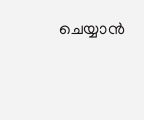ചെയ്യാൻ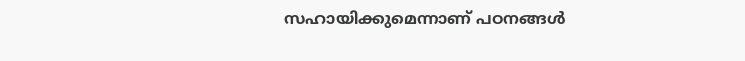സഹായിക്കുമെന്നാണ് പഠനങ്ങൾ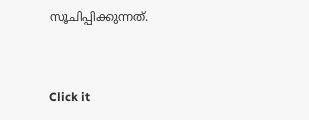സൂചിപ്പിക്കുന്നത്.


Click it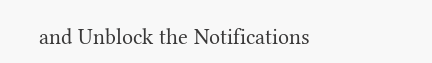and Unblock the Notifications